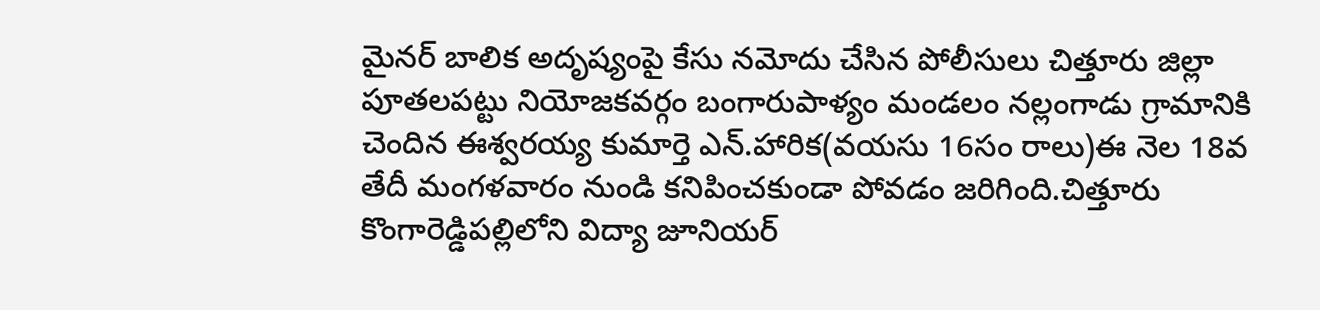మైనర్ బాలిక అదృష్యంపై కేసు నమోదు చేసిన పోలీసులు చిత్తూరు జిల్లా పూతలపట్టు నియోజకవర్గం బంగారుపాళ్యం మండలం నల్లంగాడు గ్రామానికి చెందిన ఈశ్వరయ్య కుమార్తె ఎన్.హారిక(వయసు 16సం రాలు)ఈ నెల 18వ తేదీ మంగళవారం నుండి కనిపించకుండా పోవడం జరిగింది.చిత్తూరు కొంగారెడ్డిపల్లిలోని విద్యా జూనియర్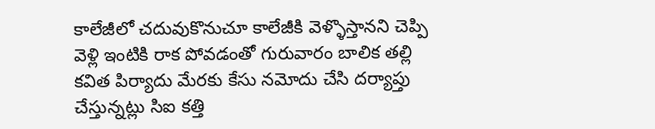కాలేజీలో చదువుకొనుచూ కాలేజీకి వెళ్ళొస్తానని చెప్పి వెళ్లి ఇంటికి రాక పోవడంతో గురువారం బాలిక తల్లి కవిత పిర్యాదు మేరకు కేసు నమోదు చేసి దర్యాప్తు చేస్తున్నట్లు సిఐ కత్తి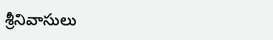శ్రీనివాసులు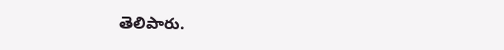తెలిపారు.